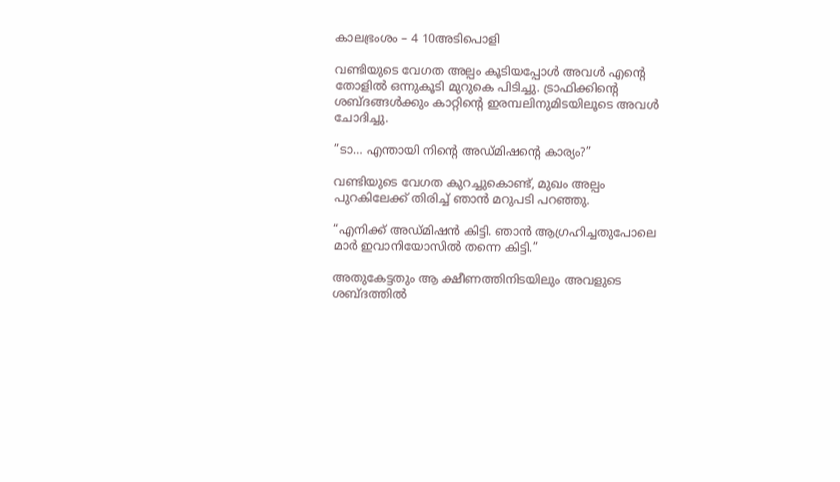കാലഭ്രംശം – 4 10അടിപൊളി

വണ്ടിയുടെ വേഗത അല്പം കൂടിയപ്പോൾ അവൾ എന്റെ തോളിൽ ഒന്നുകൂടി മുറുകെ പിടിച്ചു. ട്രാഫിക്കിന്റെ ശബ്ദങ്ങൾക്കും കാറ്റിന്റെ ഇരമ്പലിനുമിടയിലൂടെ അവൾ ചോദിച്ചു.

”ടാ… എന്തായി നിന്റെ അഡ്മിഷന്റെ കാര്യം?”

വണ്ടിയുടെ വേഗത കുറച്ചുകൊണ്ട്, മുഖം അല്പം പുറകിലേക്ക് തിരിച്ച് ഞാൻ മറുപടി പറഞ്ഞു.

“എനിക്ക് അഡ്മിഷൻ കിട്ടി. ഞാൻ ആഗ്രഹിച്ചതുപോലെ മാർ ഇവാനിയോസിൽ തന്നെ കിട്ടി.”

അതുകേട്ടതും ആ ക്ഷീണത്തിനിടയിലും അവളുടെ ശബ്ദത്തിൽ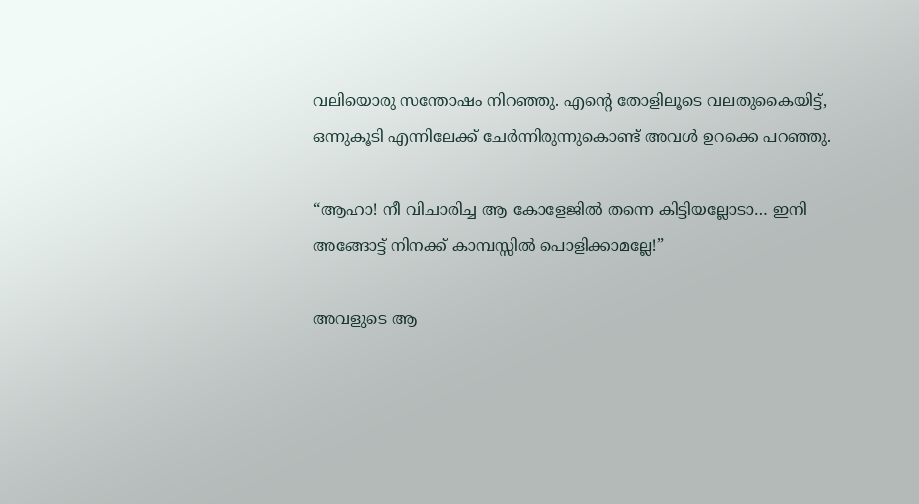വലിയൊരു സന്തോഷം നിറഞ്ഞു. എന്റെ തോളിലൂടെ വലതുകൈയിട്ട്, ഒന്നുകൂടി എന്നിലേക്ക് ചേർന്നിരുന്നുകൊണ്ട് അവൾ ഉറക്കെ പറഞ്ഞു.

“ആഹാ! നീ വിചാരിച്ച ആ കോളേജിൽ തന്നെ കിട്ടിയല്ലോടാ… ഇനി അങ്ങോട്ട് നിനക്ക് കാമ്പസ്സിൽ പൊളിക്കാമല്ലേ!”

അവളുടെ ആ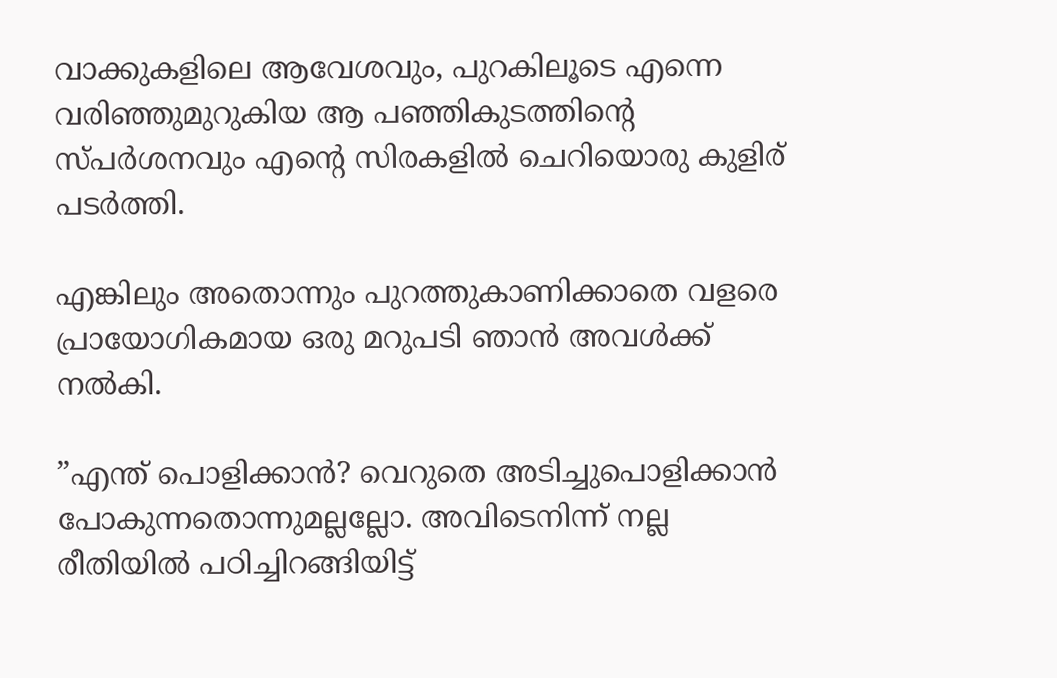വാക്കുകളിലെ ആവേശവും, പുറകിലൂടെ എന്നെ വരിഞ്ഞുമുറുകിയ ആ പഞ്ഞികുടത്തിന്റെ സ്പർശനവും എന്റെ സിരകളിൽ ചെറിയൊരു കുളിര് പടർത്തി.

എങ്കിലും അതൊന്നും പുറത്തുകാണിക്കാതെ വളരെ പ്രായോഗികമായ ഒരു മറുപടി ഞാൻ അവൾക്ക് നൽകി.

”എന്ത് പൊളിക്കാൻ? വെറുതെ അടിച്ചുപൊളിക്കാൻ പോകുന്നതൊന്നുമല്ലല്ലോ. അവിടെനിന്ന് നല്ല രീതിയിൽ പഠിച്ചിറങ്ങിയിട്ട്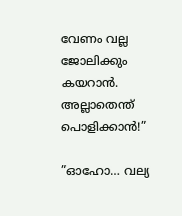വേണം വല്ല ജോലിക്കും കയറാൻ. അല്ലാതെന്ത് പൊളിക്കാൻ!”

”ഓഹോ… വല്യ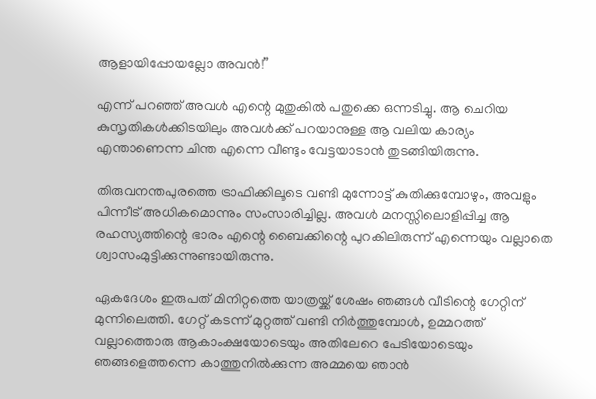ആളായിപ്പോയല്ലോ അവൻ!”

എന്ന് പറഞ്ഞ് അവൾ എന്റെ മുതുകിൽ പതുക്കെ ഒന്നടിച്ചു. ആ ചെറിയ കുസൃതികൾക്കിടയിലും അവൾക്ക് പറയാനുള്ള ആ വലിയ കാര്യം എന്താണെന്ന ചിന്ത എന്നെ വീണ്ടും വേട്ടയാടാൻ തുടങ്ങിയിരുന്നു.

തിരുവനന്തപുരത്തെ ട്രാഫിക്കിലൂടെ വണ്ടി മുന്നോട്ട് കുതിക്കുമ്പോഴും, അവളും പിന്നീട് അധികമൊന്നും സംസാരിച്ചില്ല. അവൾ മനസ്സിലൊളിപ്പിച്ച ആ രഹസ്യത്തിന്റെ ഭാരം എന്റെ ബൈക്കിന്റെ പുറകിലിരുന്ന് എന്നെയും വല്ലാതെ ശ്വാസംമുട്ടിക്കുന്നുണ്ടായിരുന്നു.

ഏകദേശം ഇരുപത് മിനിറ്റത്തെ യാത്രയ്ക്ക് ശേഷം ഞങ്ങൾ വീടിന്റെ ഗേറ്റിന് മുന്നിലെത്തി. ഗേറ്റ് കടന്ന് മുറ്റത്ത് വണ്ടി നിർത്തുമ്പോൾ, ഉമ്മറത്ത് വല്ലാത്തൊരു ആകാംക്ഷയോടെയും അതിലേറെ പേടിയോടെയും ഞങ്ങളെത്തന്നെ കാത്തുനിൽക്കുന്ന അമ്മയെ ഞാൻ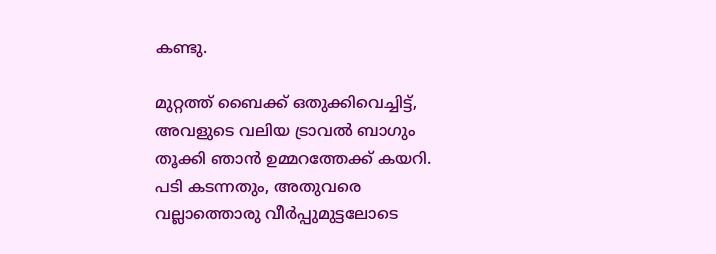കണ്ടു.

മുറ്റത്ത് ബൈക്ക് ഒതുക്കിവെച്ചിട്ട്, അവളുടെ വലിയ ട്രാവൽ ബാഗും തൂക്കി ഞാൻ ഉമ്മറത്തേക്ക് കയറി. പടി കടന്നതും, അതുവരെ വല്ലാത്തൊരു വീർപ്പുമുട്ടലോടെ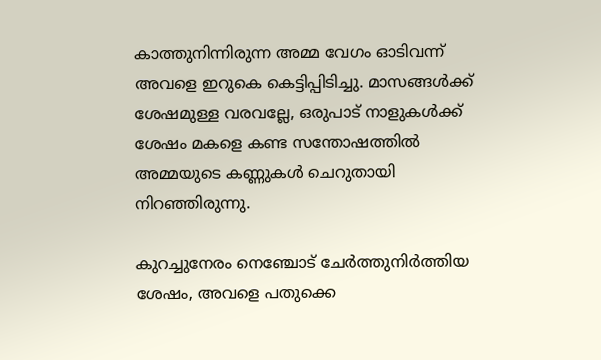കാത്തുനിന്നിരുന്ന അമ്മ വേഗം ഓടിവന്ന് അവളെ ഇറുകെ കെട്ടിപ്പിടിച്ചു. മാസങ്ങൾക്ക് ശേഷമുള്ള വരവല്ലേ, ഒരുപാട് നാളുകൾക്ക് ശേഷം മകളെ കണ്ട സന്തോഷത്തിൽ അമ്മയുടെ കണ്ണുകൾ ചെറുതായി നിറഞ്ഞിരുന്നു.

കുറച്ചുനേരം നെഞ്ചോട് ചേർത്തുനിർത്തിയ ശേഷം, അവളെ പതുക്കെ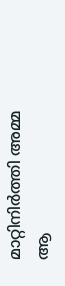മാറ്റിനിർത്തി അമ്മ ആ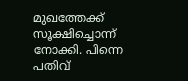മുഖത്തേക്ക് സൂക്ഷിച്ചൊന്ന് നോക്കി. പിന്നെ പതിവ്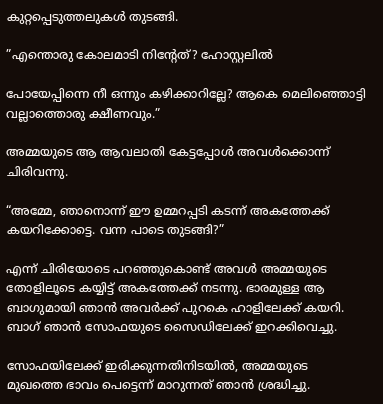കുറ്റപ്പെടുത്തലുകൾ തുടങ്ങി.

”എന്തൊരു കോലമാടി നിന്റേത്? ഹോസ്റ്റലിൽ

പോയേപ്പിന്നെ നീ ഒന്നും കഴിക്കാറില്ലേ? ആകെ മെലിഞ്ഞൊട്ടി വല്ലാത്തൊരു ക്ഷീണവും.”

അമ്മയുടെ ആ ആവലാതി കേട്ടപ്പോൾ അവൾക്കൊന്ന് ചിരിവന്നു.

“അമ്മേ, ഞാനൊന്ന് ഈ ഉമ്മറപ്പടി കടന്ന് അകത്തേക്ക് കയറിക്കോട്ടെ. വന്ന പാടെ തുടങ്ങി?”

എന്ന് ചിരിയോടെ പറഞ്ഞുകൊണ്ട് അവൾ അമ്മയുടെ തോളിലൂടെ കയ്യിട്ട് അകത്തേക്ക് നടന്നു. ഭാരമുള്ള ആ ബാഗുമായി ഞാൻ അവർക്ക് പുറകെ ഹാളിലേക്ക് കയറി. ബാഗ് ഞാൻ സോഫയുടെ സൈഡിലേക്ക് ഇറക്കിവെച്ചു.

സോഫയിലേക്ക് ഇരിക്കുന്നതിനിടയിൽ, അമ്മയുടെ മുഖത്തെ ഭാവം പെട്ടെന്ന് മാറുന്നത് ഞാൻ ശ്രദ്ധിച്ചു.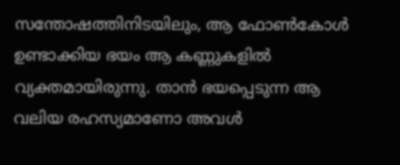സന്തോഷത്തിനിടയിലും, ആ ഫോൺകോൾ ഉണ്ടാക്കിയ ഭയം ആ കണ്ണുകളിൽ വ്യക്തമായിരുന്നു. താൻ ഭയപ്പെടുന്ന ആ വലിയ രഹസ്യമാണോ അവൾ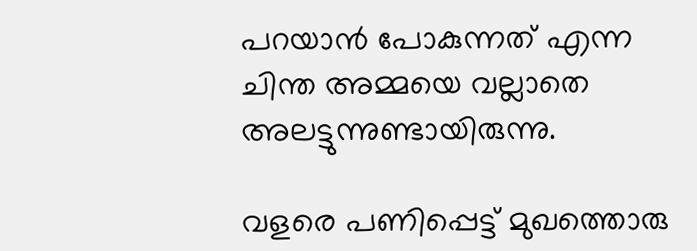പറയാൻ പോകുന്നത് എന്ന ചിന്ത അമ്മയെ വല്ലാതെ അലട്ടുന്നുണ്ടായിരുന്നു.

വളരെ പണിപ്പെട്ട് മുഖത്തൊരു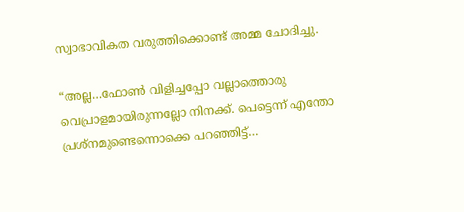സ്വാഭാവികത വരുത്തിക്കൊണ്ട് അമ്മ ചോദിച്ചു.

“അല്ല…ഫോൺ വിളിച്ചപ്പോ വല്ലാത്തൊരു വെപ്രാളമായിരുന്നല്ലോ നിനക്ക്. പെട്ടെന്ന് എന്തോ പ്രശ്നമുണ്ടെന്നൊക്കെ പറഞ്ഞിട്ട്…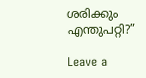ശരിക്കും എന്തുപറ്റി?”

Leave a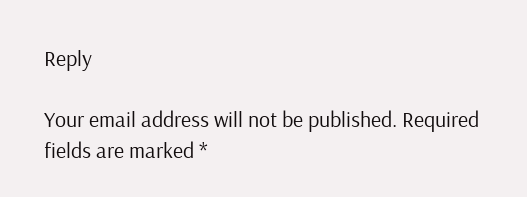Reply

Your email address will not be published. Required fields are marked *